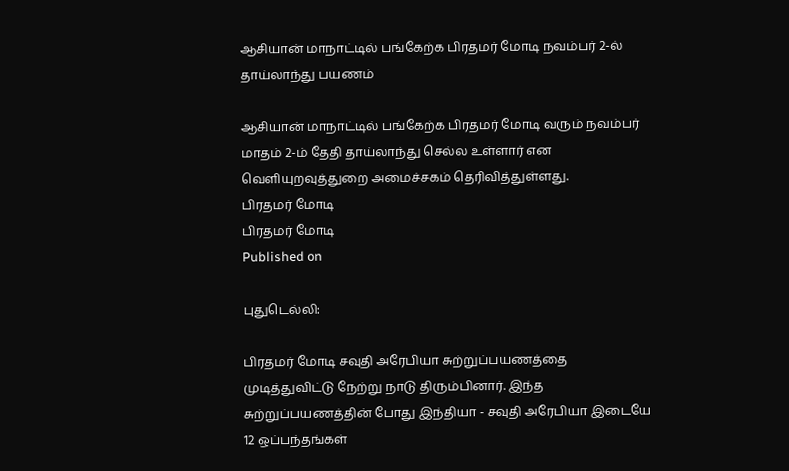ஆசியான் மாநாட்டில் பங்கேற்க பிரதமர் மோடி நவம்பர் 2-ல் தாய்லாந்து பயணம்

ஆசியான் மாநாட்டில் பங்கேற்க பிரதமர் மோடி வரும் நவம்பர் மாதம் 2-ம் தேதி தாய்லாந்து செல்ல உள்ளார் என வெளியுறவுத்துறை அமைச்சகம் தெரிவித்துள்ளது.
பிரதமர் மோடி
பிரதமர் மோடி
Published on

புதுடெல்லி:

பிரதமர் மோடி சவுதி அரேபியா சுற்றுப்பயணத்தை முடித்துவிட்டு நேற்று நாடு திரும்பினார். இந்த சுற்றுப்பயணத்தின் போது இந்தியா - சவுதி அரேபியா இடையே 12 ஒப்பந்தங்கள்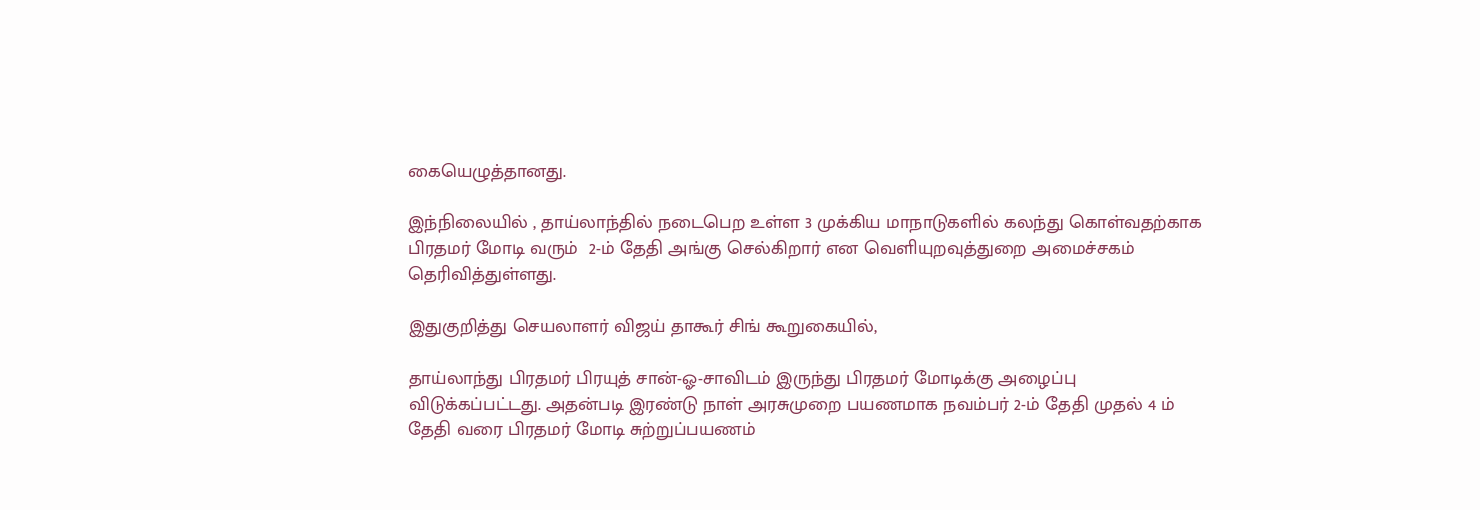கையெழுத்தானது.

இந்நிலையில் , தாய்லாந்தில் நடைபெற உள்ள 3 முக்கிய மாநாடுகளில் கலந்து கொள்வதற்காக பிரதமர் மோடி வரும்  2-ம் தேதி அங்கு செல்கிறார் என வெளியுறவுத்துறை அமைச்சகம் தெரிவித்துள்ளது.

இதுகுறித்து செயலாளர் விஜய் தாகூர் சிங் கூறுகையில்,

தாய்லாந்து பிரதமர் பிரயுத் சான்-ஓ-சாவிடம் இருந்து பிரதமர் மோடிக்கு அழைப்பு விடுக்கப்பட்டது. அதன்படி இரண்டு நாள் அரசுமுறை பயணமாக நவம்பர் 2-ம் தேதி முதல் 4 ம் தேதி வரை பிரதமர் மோடி சுற்றுப்பயணம்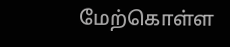மேற்கொள்ள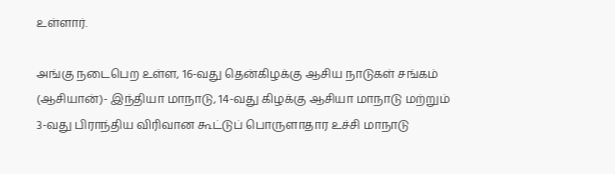உள்ளார்.

அங்கு நடைபெற உள்ள, 16-வது தென்கிழக்கு ஆசிய நாடுகள் சங்கம் (ஆசியான்)- இந்தியா மாநாடு, 14-வது கிழக்கு ஆசியா மாநாடு மற்றும் 3-வது பிராந்திய விரிவான கூட்டுப் பொருளாதார உச்சி மாநாடு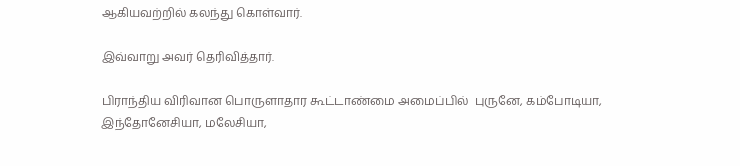ஆகியவற்றில் கலந்து கொள்வார்.

இவ்வாறு அவர் தெரிவித்தார்.

பிராந்திய விரிவான பொருளாதார கூட்டாண்மை அமைப்பில்  புருனே, கம்போடியா, இந்தோனேசியா, மலேசியா,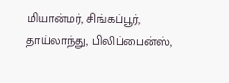மியான்மர், சிங்கப்பூர், தாய்லாந்து, பிலிப்பைன்ஸ்,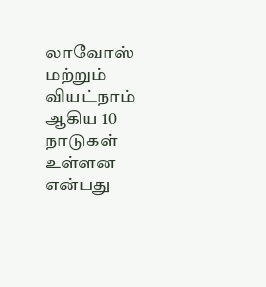லாவோஸ் மற்றும் வியட்நாம் ஆகிய 10 நாடுகள் உள்ளன என்பது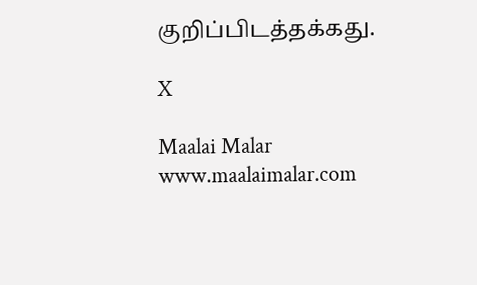குறிப்பிடத்தக்கது.

X

Maalai Malar
www.maalaimalar.com